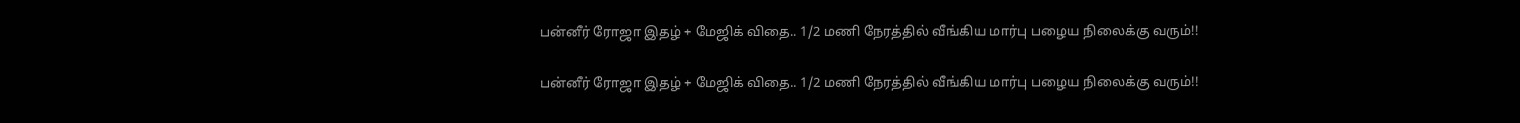பன்னீர் ரோஜா இதழ் + மேஜிக் விதை.. 1/2 மணி நேரத்தில் வீங்கிய மார்பு பழைய நிலைக்கு வரும்!!

பன்னீர் ரோஜா இதழ் + மேஜிக் விதை.. 1/2 மணி நேரத்தில் வீங்கிய மார்பு பழைய நிலைக்கு வரும்!!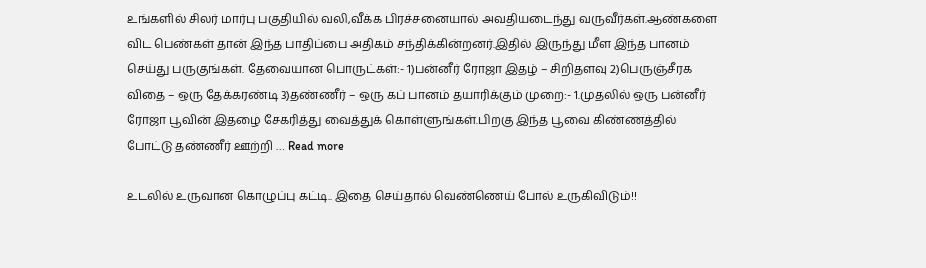உங்களில் சிலர் மார்பு பகுதியில் வலி,வீக்க பிரச்சனையால் அவதியடைந்து வருவீர்கள்.ஆண்களை விட பெண்கள் தான் இந்த பாதிப்பை அதிகம் சந்திக்கின்றனர்.இதில் இருந்து மீள இந்த பானம் செய்து பருகுங்கள். தேவையான பொருட்கள்:- 1)பன்னீர் ரோஜா இதழ் – சிறிதளவு 2)பெருஞ்சீரக விதை – ஒரு தேக்கரண்டி 3)தண்ணீர் – ஒரு கப் பானம் தயாரிக்கும் முறை:- 1.முதலில் ஒரு பன்னீர் ரோஜா பூவின் இதழை சேகரித்து வைத்துக் கொள்ளுங்கள்.பிறகு இந்த பூவை கிண்ணத்தில் போட்டு தண்ணீர் ஊற்றி … Read more

உடலில் உருவான கொழுப்பு கட்டி.. இதை செய்தால் வெண்ணெய் போல் உருகிவிடும்!!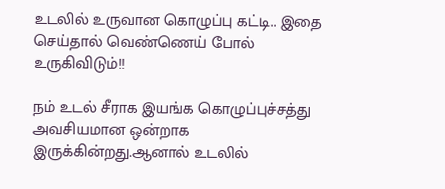உடலில் உருவான கொழுப்பு கட்டி.. இதை செய்தால் வெண்ணெய் போல் உருகிவிடும்!!

நம் உடல் சீராக இயங்க கொழுப்புச்சத்து அவசியமான ஒன்றாக இருக்கின்றது.ஆனால் உடலில்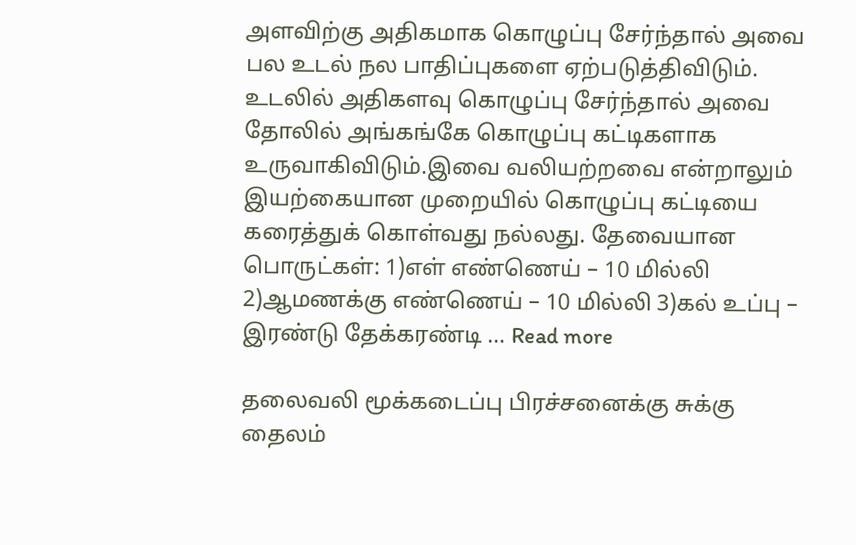அளவிற்கு அதிகமாக கொழுப்பு சேர்ந்தால் அவை பல உடல் நல பாதிப்புகளை ஏற்படுத்திவிடும். உடலில் அதிகளவு கொழுப்பு சேர்ந்தால் அவை தோலில் அங்கங்கே கொழுப்பு கட்டிகளாக உருவாகிவிடும்.இவை வலியற்றவை என்றாலும் இயற்கையான முறையில் கொழுப்பு கட்டியை கரைத்துக் கொள்வது நல்லது. தேவையான பொருட்கள்: 1)எள் எண்ணெய் – 10 மில்லி 2)ஆமணக்கு எண்ணெய் – 10 மில்லி 3)கல் உப்பு – இரண்டு தேக்கரண்டி … Read more

தலைவலி மூக்கடைப்பு பிரச்சனைக்கு சுக்கு தைலம்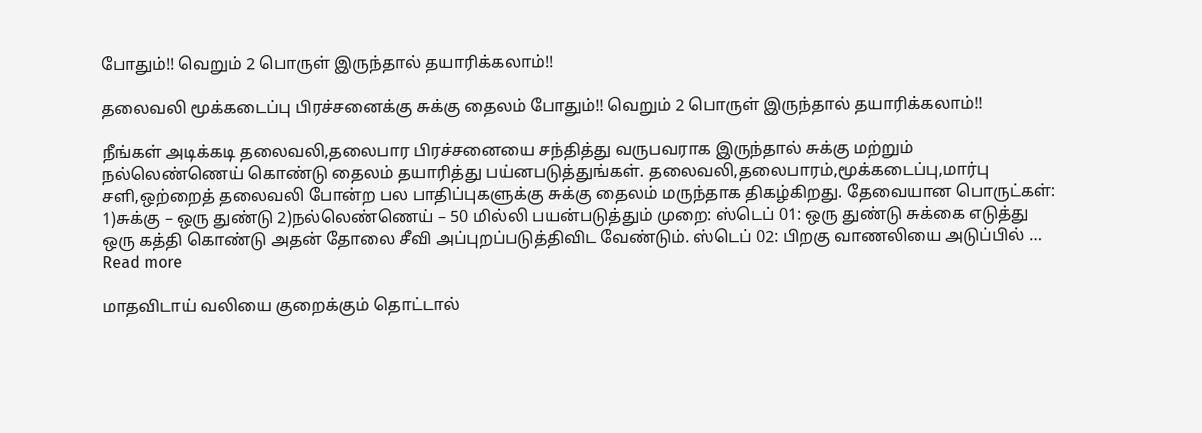போதும்!! வெறும் 2 பொருள் இருந்தால் தயாரிக்கலாம்!!

தலைவலி மூக்கடைப்பு பிரச்சனைக்கு சுக்கு தைலம் போதும்!! வெறும் 2 பொருள் இருந்தால் தயாரிக்கலாம்!!

நீங்கள் அடிக்கடி தலைவலி,தலைபார பிரச்சனையை சந்தித்து வருபவராக இருந்தால் சுக்கு மற்றும் நல்லெண்ணெய் கொண்டு தைலம் தயாரித்து பய்னபடுத்துங்கள். தலைவலி,தலைபாரம்,மூக்கடைப்பு,மார்பு சளி,ஒற்றைத் தலைவலி போன்ற பல பாதிப்புகளுக்கு சுக்கு தைலம் மருந்தாக திகழ்கிறது. தேவையான பொருட்கள்: 1)சுக்கு – ஒரு துண்டு 2)நல்லெண்ணெய் – 50 மில்லி பயன்படுத்தும் முறை: ஸ்டெப் 01: ஒரு துண்டு சுக்கை எடுத்து ஒரு கத்தி கொண்டு அதன் தோலை சீவி அப்புறப்படுத்திவிட வேண்டும். ஸ்டெப் 02: பிறகு வாணலியை அடுப்பில் … Read more

மாதவிடாய் வலியை குறைக்கும் தொட்டால்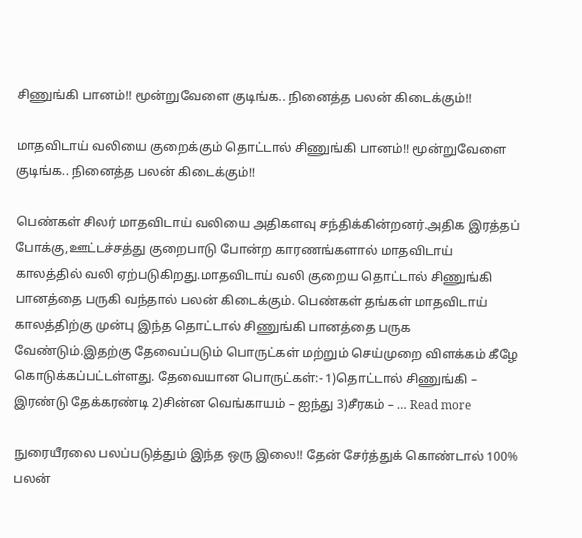சிணுங்கி பானம்!! மூன்றுவேளை குடிங்க.. நினைத்த பலன் கிடைக்கும்!!

மாதவிடாய் வலியை குறைக்கும் தொட்டால் சிணுங்கி பானம்!! மூன்றுவேளை குடிங்க.. நினைத்த பலன் கிடைக்கும்!!

பெண்கள் சிலர் மாதவிடாய் வலியை அதிகளவு சந்திக்கின்றனர்.அதிக இரத்தப் போக்கு,ஊட்டச்சத்து குறைபாடு போன்ற காரணங்களால் மாதவிடாய் காலத்தில் வலி ஏற்படுகிறது.மாதவிடாய் வலி குறைய தொட்டால் சிணுங்கி பானத்தை பருகி வந்தால் பலன் கிடைக்கும். பெண்கள் தங்கள் மாதவிடாய் காலத்திற்கு முன்பு இந்த தொட்டால் சிணுங்கி பானத்தை பருக வேண்டும்.இதற்கு தேவைப்படும் பொருட்கள் மற்றும் செய்முறை விளக்கம் கீழே கொடுக்கப்பட்டள்ளது. தேவையான பொருட்கள்:- 1)தொட்டால் சிணுங்கி – இரண்டு தேக்கரண்டி 2)சின்ன வெங்காயம் – ஐந்து 3)சீரகம் – … Read more

நுரையீரலை பலப்படுத்தும் இந்த ஒரு இலை!! தேன் சேர்த்துக் கொண்டால் 100% பலன்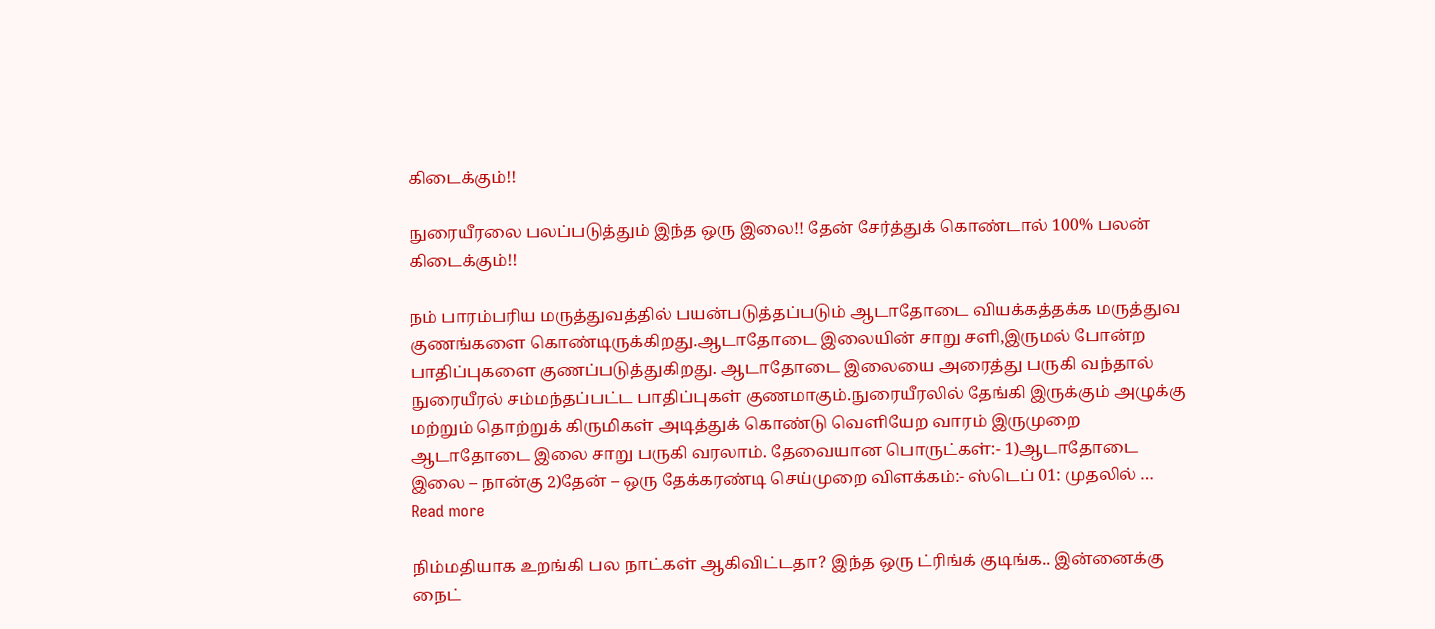கிடைக்கும்!!

நுரையீரலை பலப்படுத்தும் இந்த ஒரு இலை!! தேன் சேர்த்துக் கொண்டால் 100% பலன் கிடைக்கும்!!

நம் பாரம்பரிய மருத்துவத்தில் பயன்படுத்தப்படும் ஆடாதோடை வியக்கத்தக்க மருத்துவ குணங்களை கொண்டிருக்கிறது.ஆடாதோடை இலையின் சாறு சளி,இருமல் போன்ற பாதிப்புகளை குணப்படுத்துகிறது. ஆடாதோடை இலையை அரைத்து பருகி வந்தால் நுரையீரல் சம்மந்தப்பட்ட பாதிப்புகள் குணமாகும்.நுரையீரலில் தேங்கி இருக்கும் அழுக்கு மற்றும் தொற்றுக் கிருமிகள் அடித்துக் கொண்டு வெளியேற வாரம் இருமுறை ஆடாதோடை இலை சாறு பருகி வரலாம். தேவையான பொருட்கள்:- 1)ஆடாதோடை இலை – நான்கு 2)தேன் – ஒரு தேக்கரண்டி செய்முறை விளக்கம்:- ஸ்டெப் 01: முதலில் … Read more

நிம்மதியாக உறங்கி பல நாட்கள் ஆகிவிட்டதா? இந்த ஒரு ட்ரிங்க் குடிங்க.. இன்னைக்கு நைட்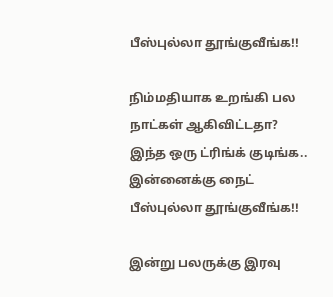பீஸ்புல்லா தூங்குவீங்க!!

நிம்மதியாக உறங்கி பல நாட்கள் ஆகிவிட்டதா? இந்த ஒரு ட்ரிங்க் குடிங்க.. இன்னைக்கு நைட் பீஸ்புல்லா தூங்குவீங்க!!

இன்று பலருக்கு இரவு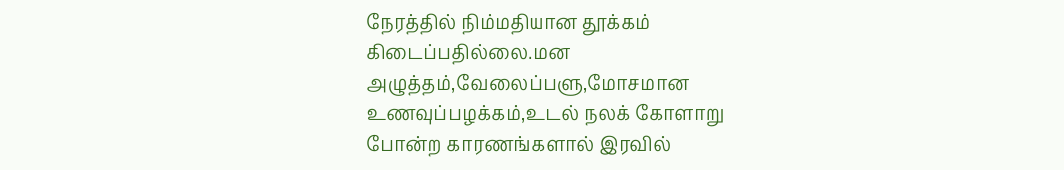நேரத்தில் நிம்மதியான தூக்கம் கிடைப்பதில்லை.மன அழுத்தம்,வேலைப்பளு,மோசமான உணவுப்பழக்கம்,உடல் நலக் கோளாறு போன்ற காரணங்களால் இரவில்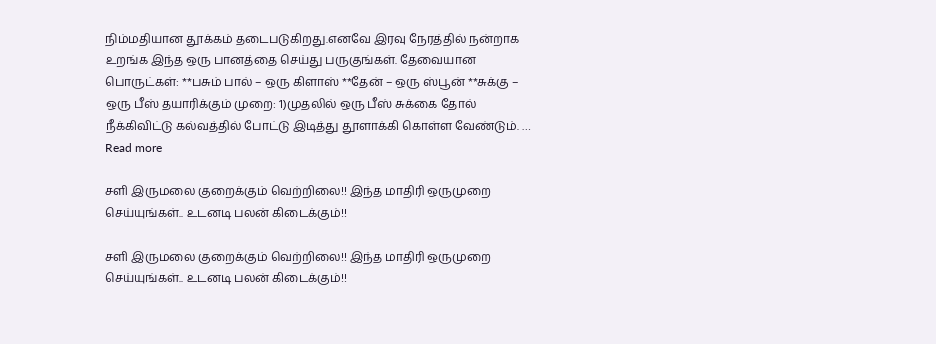நிம்மதியான தூக்கம் தடைபடுகிறது.எனவே இரவு நேரத்தில் நன்றாக உறங்க இந்த ஒரு பானத்தை செய்து பருகுங்கள். தேவையான பொருட்கள்: **பசும் பால் – ஒரு கிளாஸ் **தேன் – ஒரு ஸ்பூன் **சுக்கு – ஒரு பீஸ் தயாரிக்கும் முறை: 1)முதலில் ஒரு பீஸ் சுக்கை தோல் நீக்கிவிட்டு கல்வத்தில் போட்டு இடித்து தூளாக்கி கொள்ள வேண்டும். … Read more

சளி இருமலை குறைக்கும் வெற்றிலை!! இந்த மாதிரி ஒருமுறை செய்யுங்கள்.. உடனடி பலன் கிடைக்கும்!!

சளி இருமலை குறைக்கும் வெற்றிலை!! இந்த மாதிரி ஒருமுறை செய்யுங்கள்.. உடனடி பலன் கிடைக்கும்!!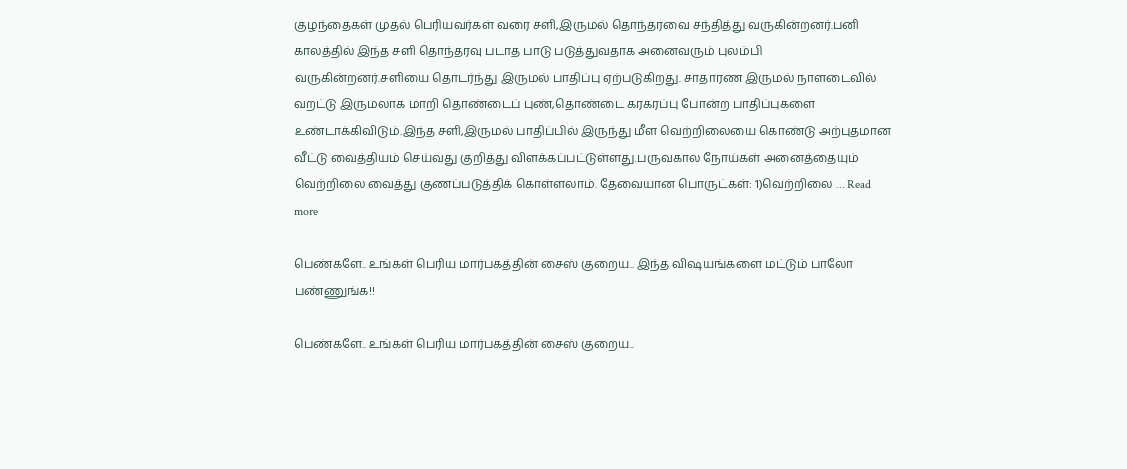குழந்தைகள் முதல் பெரியவர்கள் வரை சளி,இருமல் தொந்தரவை சந்தித்து வருகின்றனர்.பனி காலத்தில் இந்த சளி தொந்தரவு படாத பாடு படுத்துவதாக அனைவரும் புலம்பி வருகின்றனர்.சளியை தொடர்ந்து இருமல் பாதிப்பு ஏற்படுகிறது. சாதாரண இருமல் நாளடைவில் வறட்டு இருமலாக மாறி தொண்டைப் புண்,தொண்டை கரகரப்பு போன்ற பாதிப்புகளை உண்டாக்கிவிடும்.இந்த சளி,இருமல் பாதிப்பில் இருந்து மீள வெற்றிலையை கொண்டு அற்புதமான வீட்டு வைத்தியம் செய்வது குறித்து விளக்கப்பட்டுள்ளது.பருவகால நோய்கள் அனைத்தையும் வெற்றிலை வைத்து குணப்படுத்திக் கொள்ளலாம். தேவையான பொருட்கள்: 1)வெற்றிலை … Read more

பெண்களே.. உங்கள் பெரிய மார்பகத்தின் சைஸ் குறைய.. இந்த விஷயங்களை மட்டும் பாலோ பண்ணுங்க!!

பெண்களே.. உங்கள் பெரிய மார்பகத்தின் சைஸ் குறைய..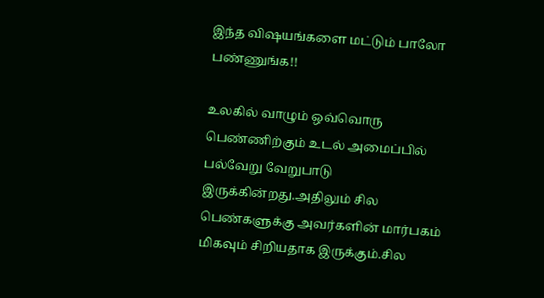இந்த விஷயங்களை மட்டும் பாலோ பண்ணுங்க!!

உலகில் வாழும் ஒவ்வொரு பெண்ணிற்கும் உடல் அமைப்பில் பல்வேறு வேறுபாடு இருக்கின்றது.அதிலும் சில பெண்களுக்கு அவர்களின் மார்பகம் மிகவும் சிறியதாக இருக்கும்.சில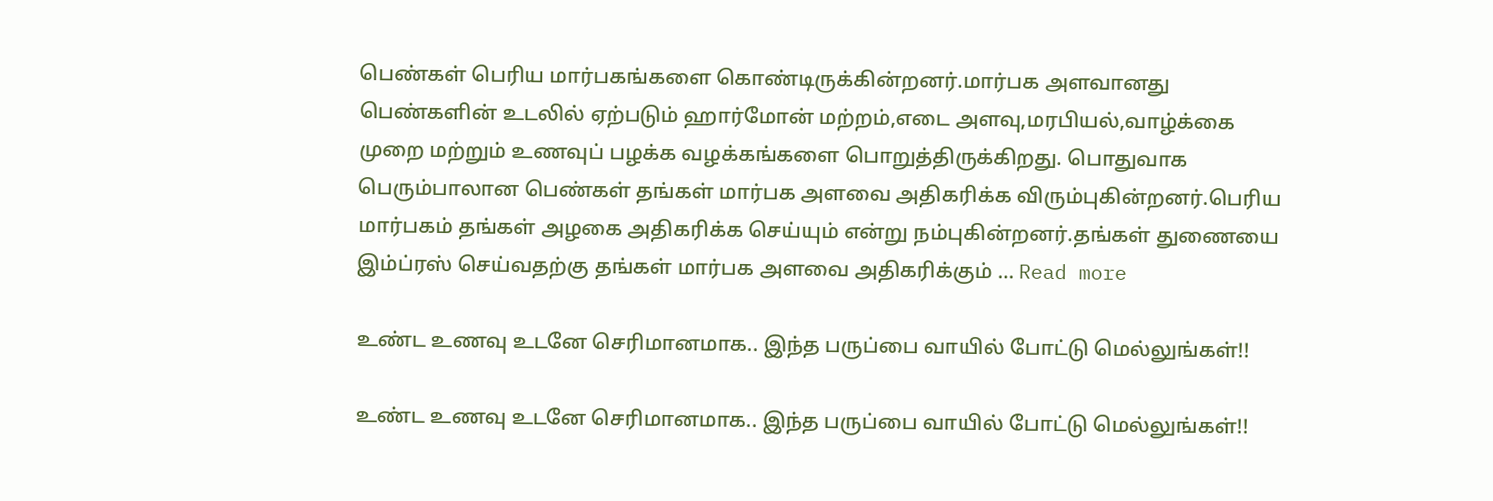பெண்கள் பெரிய மார்பகங்களை கொண்டிருக்கின்றனர்.மார்பக அளவானது பெண்களின் உடலில் ஏற்படும் ஹார்மோன் மற்றம்,எடை அளவு,மரபியல்,வாழ்க்கை முறை மற்றும் உணவுப் பழக்க வழக்கங்களை பொறுத்திருக்கிறது. பொதுவாக பெரும்பாலான பெண்கள் தங்கள் மார்பக அளவை அதிகரிக்க விரும்புகின்றனர்.பெரிய மார்பகம் தங்கள் அழகை அதிகரிக்க செய்யும் என்று நம்புகின்றனர்.தங்கள் துணையை இம்ப்ரஸ் செய்வதற்கு தங்கள் மார்பக அளவை அதிகரிக்கும் … Read more

உண்ட உணவு உடனே செரிமானமாக.. இந்த பருப்பை வாயில் போட்டு மெல்லுங்கள்!!

உண்ட உணவு உடனே செரிமானமாக.. இந்த பருப்பை வாயில் போட்டு மெல்லுங்கள்!!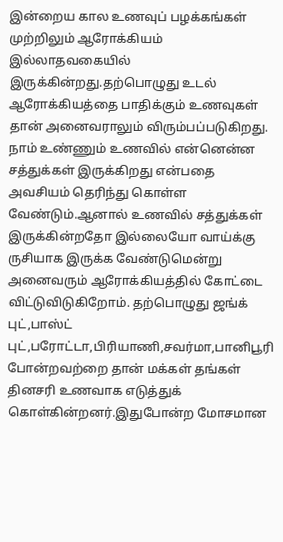இன்றைய கால உணவுப் பழக்கங்கள் முற்றிலும் ஆரோக்கியம் இல்லாதவகையில் இருக்கின்றது.தற்பொழுது உடல் ஆரோக்கியத்தை பாதிக்கும் உணவுகள் தான் அனைவராலும் விரும்பப்படுகிறது. நாம் உண்ணும் உணவில் என்னென்ன சத்துக்கள் இருக்கிறது என்பதை அவசியம் தெரிந்து கொள்ள வேண்டும்.ஆனால் உணவில் சத்துக்கள் இருக்கின்றதோ இல்லையோ வாய்க்கு ருசியாக இருக்க வேண்டுமென்று அனைவரும் ஆரோக்கியத்தில் கோட்டை விட்டுவிடுகிறோம். தற்பொழுது ஜங்க் புட்,பாஸ்ட் புட்,பரோட்டா,பிரியாணி,சவர்மா,பானிபூரி போன்றவற்றை தான் மக்கள் தங்கள் தினசரி உணவாக எடுத்துக் கொள்கின்றனர்.இதுபோன்ற மோசமான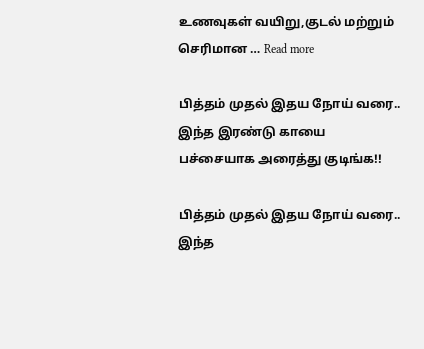உணவுகள் வயிறு,குடல் மற்றும் செரிமான … Read more

பித்தம் முதல் இதய நோய் வரை.. இந்த இரண்டு காயை பச்சையாக அரைத்து குடிங்க!!

பித்தம் முதல் இதய நோய் வரை.. இந்த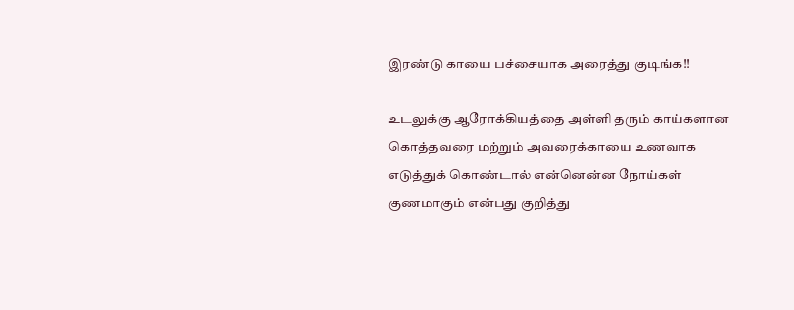இரண்டு காயை பச்சையாக அரைத்து குடிங்க!!

உடலுக்கு ஆரோக்கியத்தை அள்ளி தரும் காய்களான கொத்தவரை மற்றும் அவரைக்காயை உணவாக எடுத்துக் கொண்டால் என்னென்ன நோய்கள் குணமாகும் என்பது குறித்து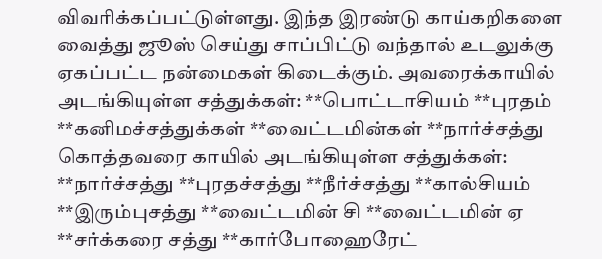விவரிக்கப்பட்டுள்ளது. இந்த இரண்டு காய்கறிகளை வைத்து ஜூஸ் செய்து சாப்பிட்டு வந்தால் உடலுக்கு ஏகப்பட்ட நன்மைகள் கிடைக்கும். அவரைக்காயில் அடங்கியுள்ள சத்துக்கள்: **பொட்டாசியம் **புரதம் **கனிமச்சத்துக்கள் **வைட்டமின்கள் **நார்ச்சத்து கொத்தவரை காயில் அடங்கியுள்ள சத்துக்கள்: **நார்ச்சத்து **புரதச்சத்து **நீர்ச்சத்து **கால்சியம் **இரும்புசத்து **வைட்டமின் சி **வைட்டமின் ஏ **சர்க்கரை சத்து **கார்போஹைரேட்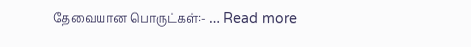தேவையான பொருட்கள்:- … Read more